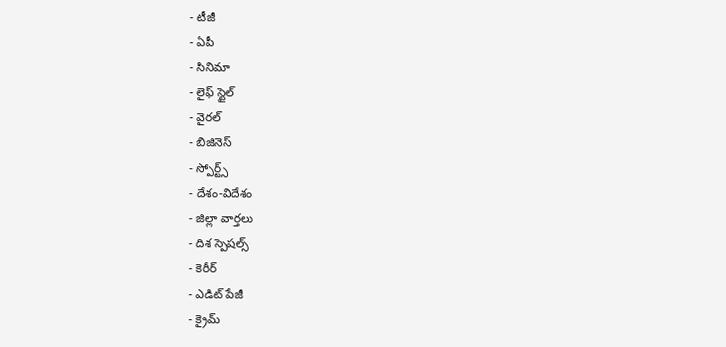- టీజీ
- ఏపీ
- సినిమా
- లైఫ్ స్టైల్
- వైరల్
- బిజినెస్
- స్పోర్ట్స్
- దేశం-విదేశం
- జిల్లా వార్తలు
- దిశ స్పెషల్స్
- కెరీర్
- ఎడిట్ పేజీ
- క్రైమ్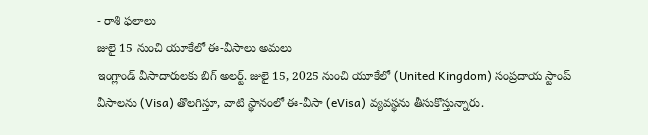- రాశి ఫలాలు
జులై 15 నుంచి యూకేలో ఈ-వీసాలు అమలు
ఇంగ్లాండ్ వీసాదారులకు బిగ్ అలర్ట్. జులై 15, 2025 నుంచి యూకేలో (United Kingdom) సంప్రదాయ స్టాంప్ వీసాలను (Visa) తొలగిస్తూ, వాటి స్థానంలో ఈ-వీసా (eVisa) వ్యవస్థను తీసుకొస్తున్నారు.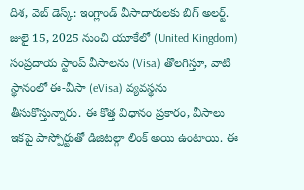దిశ, వెబ్ డెస్క్: ఇంగ్లాండ్ వీసాదారులకు బిగ్ అలర్ట్. జులై 15, 2025 నుంచి యూకేలో (United Kingdom) సంప్రదాయ స్టాంప్ వీసాలను (Visa) తొలగిస్తూ, వాటి స్థానంలో ఈ-వీసా (eVisa) వ్యవస్థను తీసుకొస్తున్నారు. ఈ కొత్త విధానం ప్రకారం, వీసాలు ఇకపై పాస్పోర్టుతో డిజిటల్గా లింక్ అయి ఉంటాయి. ఈ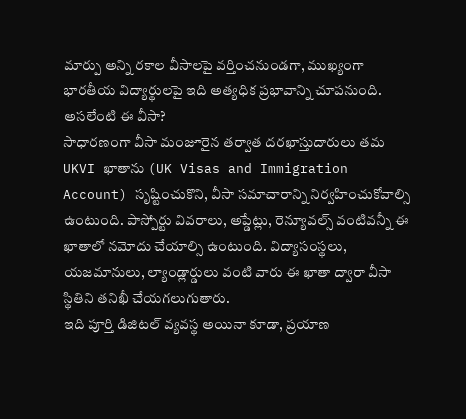మార్పు అన్ని రకాల వీసాలపై వర్తించనుండగా, ముఖ్యంగా భారతీయ విద్యార్థులపై ఇది అత్యధిక ప్రభావాన్ని చూపనుంది.
అసలేంటి ఈ వీసా?
సాధారణంగా వీసా మంజూరైన తర్వాత దరఖాస్తుదారులు తమ UKVI ఖాతాను (UK Visas and Immigration Account) సృష్టించుకొని, వీసా సమాచారాన్ని నిర్వహించుకోవాల్సి ఉంటుంది. పాస్పోర్టు వివరాలు, అప్డేట్లు, రెన్యూవల్స్ వంటివన్నీ ఈ ఖాతాలో నమోదు చేయాల్సి ఉంటుంది. విద్యాసంస్థలు, యజమానులు, ల్యాండ్లార్డులు వంటి వారు ఈ ఖాతా ద్వారా వీసా స్థితిని తనిఖీ చేయగలుగుతారు.
ఇది పూర్తి డిజిటల్ వ్యవస్థ అయినా కూడా, ప్రయాణ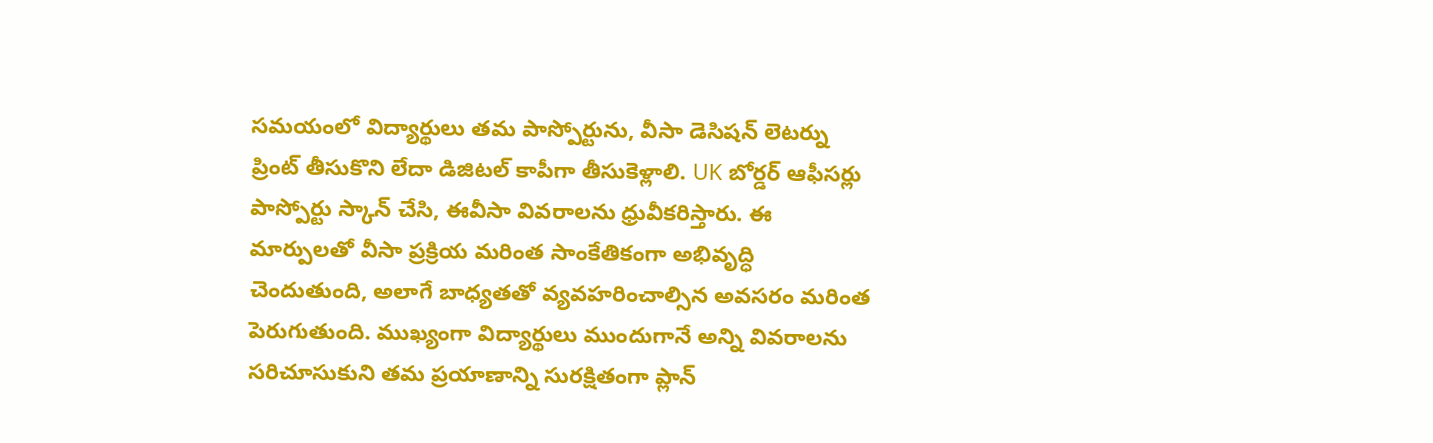సమయంలో విద్యార్థులు తమ పాస్పోర్టును, వీసా డెసిషన్ లెటర్ను ప్రింట్ తీసుకొని లేదా డిజిటల్ కాపీగా తీసుకెళ్లాలి. UK బోర్డర్ ఆఫీసర్లు పాస్పోర్టు స్కాన్ చేసి, ఈవీసా వివరాలను ధ్రువీకరిస్తారు. ఈ మార్పులతో వీసా ప్రక్రియ మరింత సాంకేతికంగా అభివృద్ధి చెందుతుంది, అలాగే బాధ్యతతో వ్యవహరించాల్సిన అవసరం మరింత పెరుగుతుంది. ముఖ్యంగా విద్యార్థులు ముందుగానే అన్ని వివరాలను సరిచూసుకుని తమ ప్రయాణాన్ని సురక్షితంగా ప్లాన్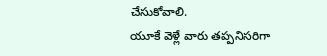చేసుకోవాలి.
యూకే వెళ్లే వారు తప్పనిసరిగా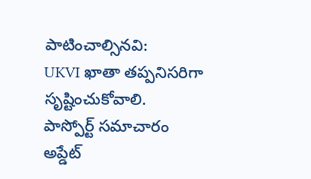పాటించాల్సినవి:
UKVI ఖాతా తప్పనిసరిగా సృష్టించుకోవాలి.
పాస్పోర్ట్ సమాచారం అప్డేట్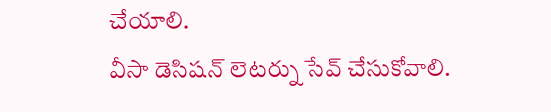చేయాలి.
వీసా డెసిషన్ లెటర్ను సేవ్ చేసుకోవాలి.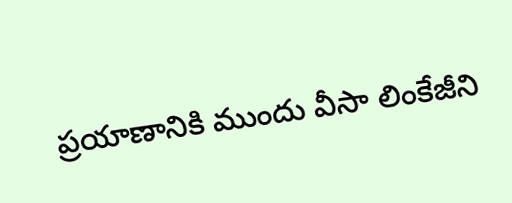ప్రయాణానికి ముందు వీసా లింకేజీని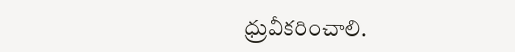ధ్రువీకరించాలి.